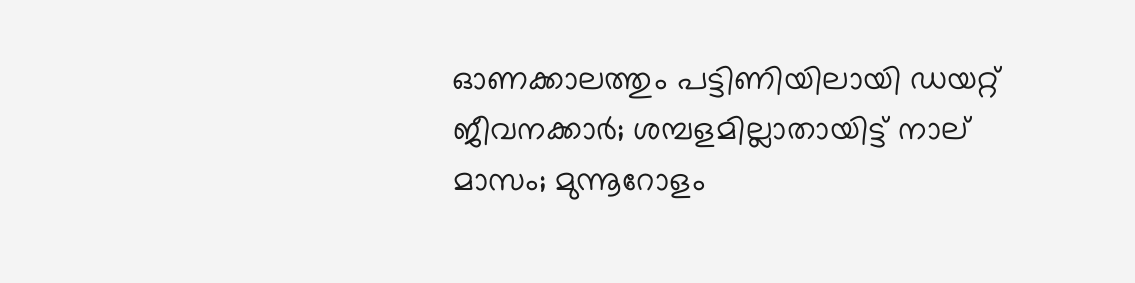ഓണക്കാലത്തും പട്ടിണിയിലായി ഡയറ്റ് ജീവനക്കാര്‍; ശമ്പളമില്ലാതായിട്ട് നാല് മാസം; മുന്നൂറോളം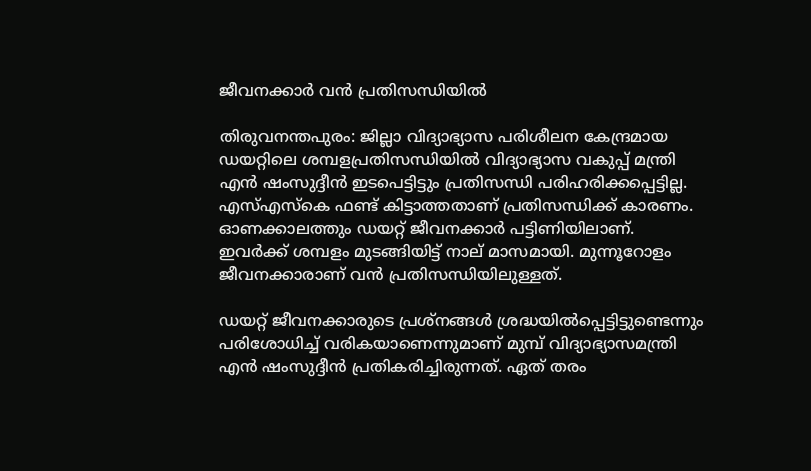ജീവനക്കാര്‍ വന്‍ പ്രതിസന്ധിയില്‍

തിരുവനന്തപുരം: ജില്ലാ വിദ്യാഭ്യാസ പരിശീലന കേന്ദ്രമായ ഡയറ്റിലെ ശമ്പളപ്രതിസന്ധിയില്‍ വിദ്യാഭ്യാസ വകുപ്പ് മന്ത്രി എന്‍ ഷംസുദ്ദീന്‍ ഇടപെട്ടിട്ടും പ്രതിസന്ധി പരിഹരിക്കപ്പെട്ടില്ല. എസ്എസ്‌കെ ഫണ്ട് കിട്ടാത്തതാണ് പ്രതിസന്ധിക്ക് കാരണം. ഓണക്കാലത്തും ഡയറ്റ് ജീവനക്കാര്‍ പട്ടിണിയിലാണ്. ഇവര്‍ക്ക് ശമ്പളം മുടങ്ങിയിട്ട് നാല് മാസമായി. മുന്നൂറോളം ജീവനക്കാരാണ് വന്‍ പ്രതിസന്ധിയിലുള്ളത്.

ഡയറ്റ് ജീവനക്കാരുടെ പ്രശ്നങ്ങള്‍ ശ്രദ്ധയില്‍പ്പെട്ടിട്ടുണ്ടെന്നും പരിശോധിച്ച് വരികയാണെന്നുമാണ് മുമ്പ് വിദ്യാഭ്യാസമന്ത്രി എന്‍ ഷംസുദ്ദീന്‍ പ്രതികരിച്ചിരുന്നത്. ഏത് തരം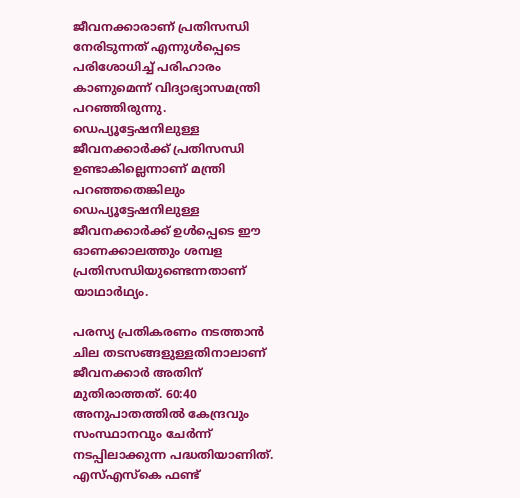ജീവനക്കാരാണ് പ്രതിസന്ധി നേരിടുന്നത് എന്നുള്‍പ്പെടെ പരിശോധിച്ച് പരിഹാരം കാണുമെന്ന് വിദ്യാഭ്യാസമന്ത്രി പറഞ്ഞിരുന്നു. ഡെപ്യൂട്ടേഷനിലുള്ള ജീവനക്കാര്‍ക്ക് പ്രതിസന്ധി ഉണ്ടാകില്ലെന്നാണ് മന്ത്രി പറഞ്ഞതെങ്കിലും ഡെപ്യൂട്ടേഷനിലുള്ള ജീവനക്കാര്‍ക്ക് ഉള്‍പ്പെടെ ഈ ഓണക്കാലത്തും ശമ്പള പ്രതിസന്ധിയുണ്ടെന്നതാണ് യാഥാര്‍ഥ്യം.

പരസ്യ പ്രതികരണം നടത്താന്‍ ചില തടസങ്ങളുള്ളതിനാലാണ് ജീവനക്കാര്‍ അതിന് മുതിരാത്തത്. 60:40 അനുപാതത്തില്‍ കേന്ദ്രവും സംസ്ഥാനവും ചേര്‍ന്ന് നടപ്പിലാക്കുന്ന പദ്ധതിയാണിത്. എസ്എസ്‌കെ ഫണ്ട്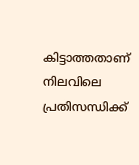കിട്ടാത്തതാണ് നിലവിലെ പ്രതിസന്ധിക്ക്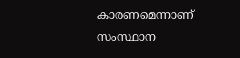കാരണമെന്നാണ് സംസ്ഥാന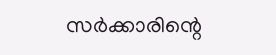സര്‍ക്കാരിന്റെ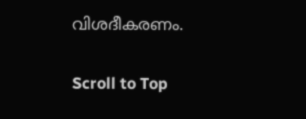വിശദീകരണം.

Scroll to Top